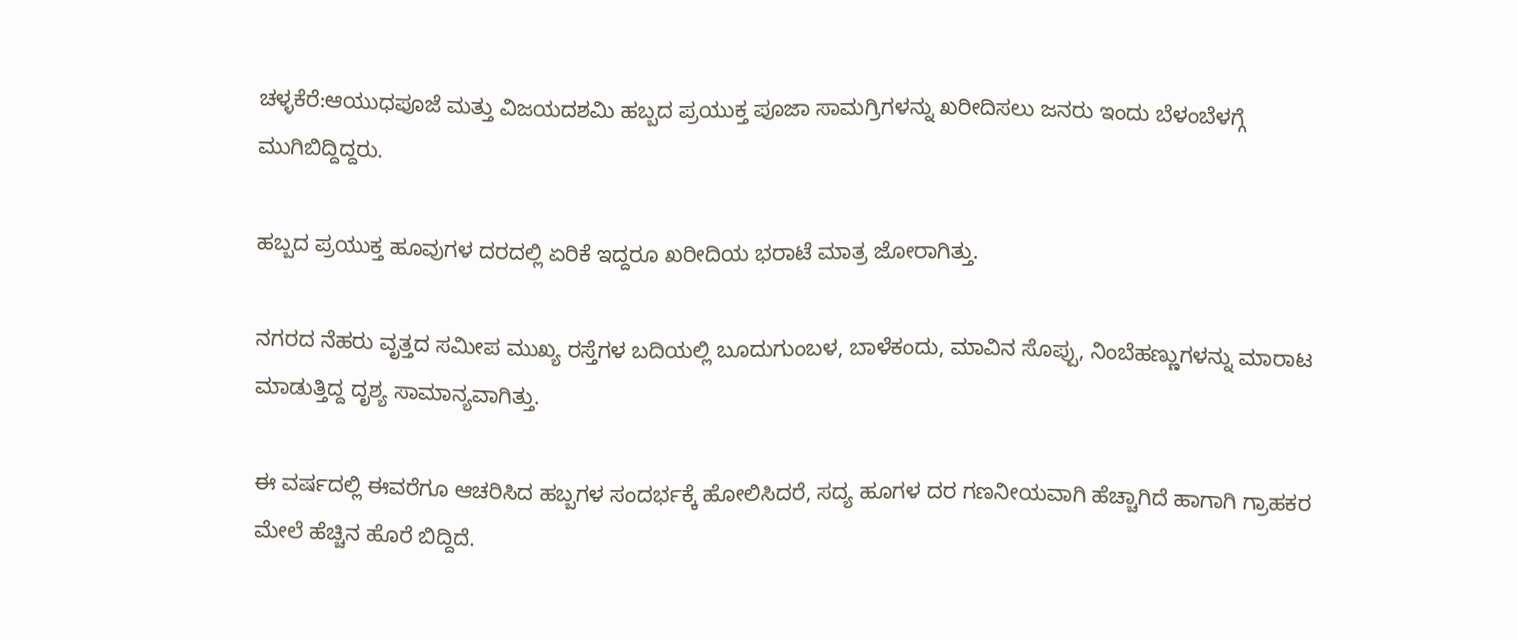ಚಳ್ಳಕೆರೆ:ಆಯುಧಪೂಜೆ ಮತ್ತು ವಿಜಯದಶಮಿ ಹಬ್ಬದ ಪ್ರಯುಕ್ತ ಪೂಜಾ ಸಾಮಗ್ರಿಗಳನ್ನು ಖರೀದಿಸಲು ಜನರು ಇಂದು ಬೆಳಂಬೆಳಗ್ಗೆ ಮುಗಿಬಿದ್ದಿದ್ದರು.

ಹಬ್ಬದ ಪ್ರಯುಕ್ತ ಹೂವುಗಳ ದರದಲ್ಲಿ ಏರಿಕೆ ಇದ್ದರೂ ಖರೀದಿಯ ಭರಾಟೆ ಮಾತ್ರ ಜೋರಾಗಿತ್ತು.

ನಗರದ ನೆಹರು ವೃತ್ತದ ಸಮೀಪ ಮುಖ್ಯ ರಸ್ತೆಗಳ ಬದಿಯಲ್ಲಿ ಬೂದುಗುಂಬಳ, ಬಾಳೆಕಂದು, ಮಾವಿನ ಸೊಪ್ಪು, ನಿಂಬೆಹಣ್ಣುಗಳನ್ನು ಮಾರಾಟ ಮಾಡುತ್ತಿದ್ದ ದೃಶ್ಯ ಸಾಮಾನ್ಯವಾಗಿತ್ತು.

ಈ ವರ್ಷದಲ್ಲಿ ಈವರೆಗೂ ಆಚರಿಸಿದ ಹಬ್ಬಗಳ ಸಂದರ್ಭಕ್ಕೆ ಹೋಲಿಸಿದರೆ, ಸದ್ಯ ಹೂಗಳ ದರ ಗಣನೀಯವಾಗಿ ಹೆಚ್ಚಾಗಿದೆ‌ ಹಾಗಾಗಿ ಗ್ರಾಹಕರ ಮೇಲೆ ಹೆಚ್ಚಿನ ಹೊರೆ ಬಿದ್ದಿದೆ.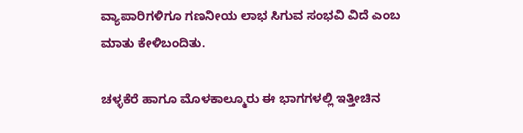ವ್ಯಾಪಾರಿಗಳಿಗೂ ಗಣನೀಯ ಲಾಭ ಸಿಗುವ ಸಂಭವಿ ವಿದೆ ಎಂಬ ಮಾತು ಕೇಳಿಬಂದಿತು.

ಚಳ್ಳಕೆರೆ ಹಾಗೂ ಮೊಳಕಾಲ್ಮೂರು ಈ ಭಾಗಗಳಲ್ಲಿ ಇತ್ತೀಚಿನ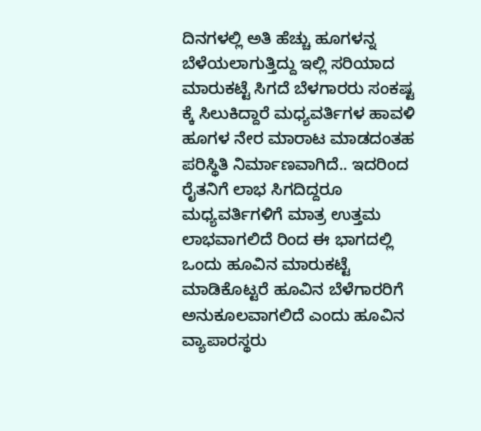ದಿನಗಳಲ್ಲಿ ಅತಿ ಹೆಚ್ಚು ಹೂಗಳನ್ನ ಬೆಳೆಯಲಾಗುತ್ತಿದ್ದು ಇಲ್ಲಿ ಸರಿಯಾದ ಮಾರುಕಟ್ಟೆ ಸಿಗದೆ ಬೆಳಗಾರರು ಸಂಕಷ್ಟ ಕ್ಕೆ ಸಿಲುಕಿದ್ದಾರೆ ಮಧ್ಯವರ್ತಿಗಳ ಹಾವಳಿ ಹೂಗಳ ನೇರ ಮಾರಾಟ ಮಾಡದಂತಹ ಪರಿಸ್ಥಿತಿ ನಿರ್ಮಾಣವಾಗಿದೆ.. ಇದರಿಂದ ರೈತನಿಗೆ ಲಾಭ ಸಿಗದಿದ್ದರೂ ಮಧ್ಯವರ್ತಿಗಳಿಗೆ ಮಾತ್ರ ಉತ್ತಮ ಲಾಭವಾಗಲಿದೆ ರಿಂದ ಈ ಭಾಗದಲ್ಲಿ ಒಂದು ಹೂವಿನ ಮಾರುಕಟ್ಟೆ ಮಾಡಿಕೊಟ್ಟರೆ ಹೂವಿನ ಬೆಳೆಗಾರರಿಗೆ ಅನುಕೂಲವಾಗಲಿದೆ ಎಂದು ಹೂವಿನ ವ್ಯಾಪಾರಸ್ಥರು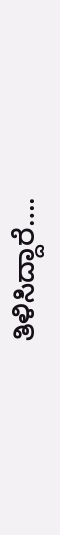ತಿಳಿಸಿದ್ದಾರೆ….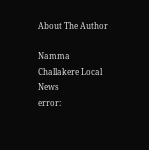About The Author

Namma Challakere Local News
error: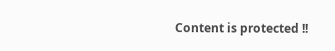Content is protected !!